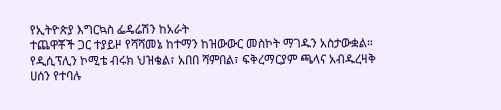የኢትዮጵያ እግርኳስ ፌዴሬሽን ከአራት
ተጨዋቾች ጋር ተያይዞ የሻሻመኔ ከተማን ከዝውውር መስኮት ማገዱን አስታውቋል።
የዲሲፕሊን ኮሚቴ ብሩክ ህዝቄል፣ አበበ ሻምበል፣ ፍቅረማርያም ጫላና አብዱረዛቅ ሀሰን የተባሉ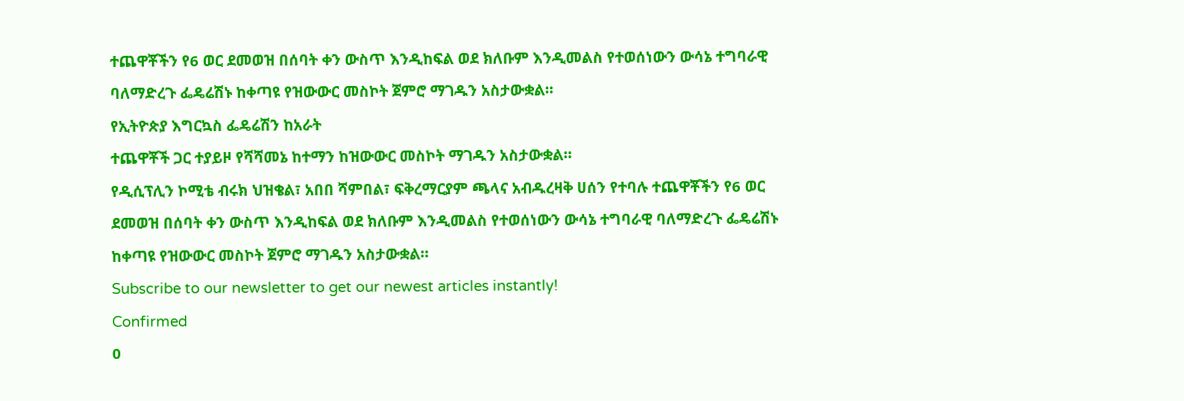ተጨዋቾችን የ6 ወር ደመወዝ በሰባት ቀን ውስጥ እንዲከፍል ወደ ክለቡም እንዲመልስ የተወሰነውን ውሳኔ ተግባራዊ ባለማድረጉ ፌዴሬሽኑ ከቀጣዩ የዝውውር መስኮት ጀምሮ ማገዱን አስታውቋል።
የኢትዮጵያ እግርኳስ ፌዴሬሽን ከአራት
ተጨዋቾች ጋር ተያይዞ የሻሻመኔ ከተማን ከዝውውር መስኮት ማገዱን አስታውቋል።
የዲሲፕሊን ኮሚቴ ብሩክ ህዝቄል፣ አበበ ሻምበል፣ ፍቅረማርያም ጫላና አብዱረዛቅ ሀሰን የተባሉ ተጨዋቾችን የ6 ወር ደመወዝ በሰባት ቀን ውስጥ እንዲከፍል ወደ ክለቡም እንዲመልስ የተወሰነውን ውሳኔ ተግባራዊ ባለማድረጉ ፌዴሬሽኑ ከቀጣዩ የዝውውር መስኮት ጀምሮ ማገዱን አስታውቋል።
Subscribe to our newsletter to get our newest articles instantly!
Confirmed
0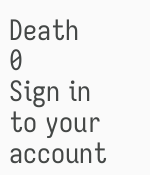Death
0
Sign in to your account